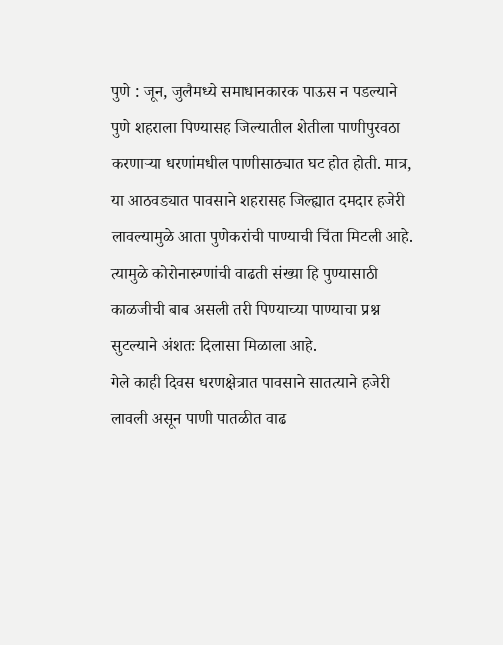पुणे : जून, जुलैमध्ये समाधानकारक पाऊस न पडल्याने पुणे शहराला पिण्यासह जिल्यातील शेतीला पाणीपुरवठा करणाऱ्या धरणांमधील पाणीसाठ्यात घट होत होती. मात्र, या आठवड्यात पावसाने शहरासह जिल्ह्यात दमदार हजेरी लावल्यामुळे आता पुणेकरांची पाण्याची चिंता मिटली आहे. त्यामुळे कोरोनारुग्णांची वाढती संख्या हि पुण्यासाठी काळजीची बाब असली तरी पिण्याच्या पाण्याचा प्रश्न सुटल्याने अंशतः दिलासा मिळाला आहे.
गेले काही दिवस धरणक्षेत्रात पावसाने सातत्याने हजेरी लावली असून पाणी पातळीत वाढ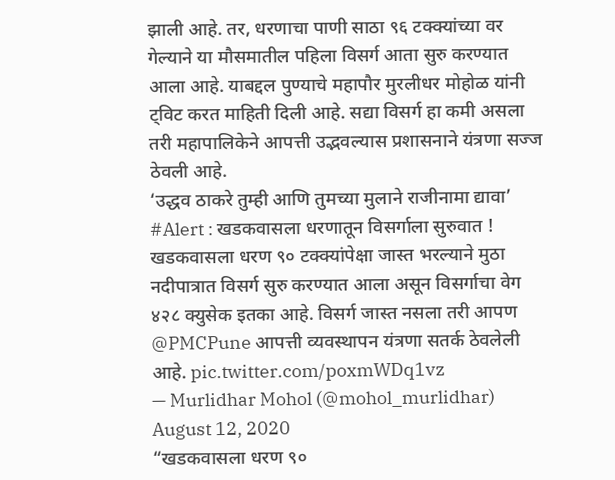झाली आहे. तर, धरणाचा पाणी साठा ९६ टक्क्यांच्या वर गेल्याने या मौसमातील पहिला विसर्ग आता सुरु करण्यात आला आहे. याबद्दल पुण्याचे महापौर मुरलीधर मोहोळ यांनी ट्विट करत माहिती दिली आहे. सद्या विसर्ग हा कमी असला तरी महापालिकेने आपत्ती उद्भवल्यास प्रशासनाने यंत्रणा सज्ज ठेवली आहे.
‘उद्धव ठाकरे तुम्ही आणि तुमच्या मुलाने राजीनामा द्यावा’
#Alert : खडकवासला धरणातून विसर्गाला सुरुवात !
खडकवासला धरण ९० टक्क्यांपेक्षा जास्त भरल्याने मुठा नदीपात्रात विसर्ग सुरु करण्यात आला असून विसर्गाचा वेग ४२८ क्युसेक इतका आहे. विसर्ग जास्त नसला तरी आपण @PMCPune आपत्ती व्यवस्थापन यंत्रणा सतर्क ठेवलेली आहे. pic.twitter.com/poxmWDq1vz
— Murlidhar Mohol (@mohol_murlidhar) August 12, 2020
“खडकवासला धरण ९०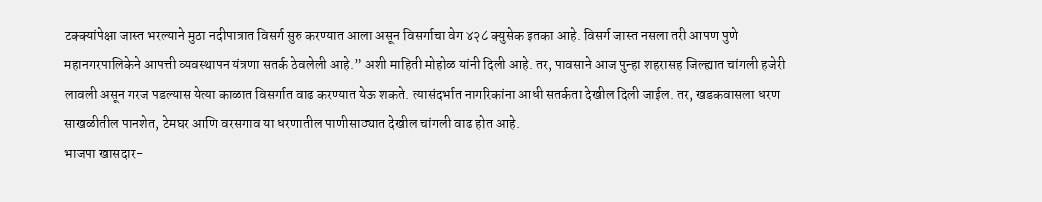टक्क्यांपेक्षा जास्त भरल्याने मुठा नदीपात्रात विसर्ग सुरु करण्यात आला असून विसर्गाचा वेग ४२८ क्युसेक इतका आहे. विसर्ग जास्त नसला तरी आपण पुणे महानगरपालिकेने आपत्ती व्यवस्थापन यंत्रणा सतर्क ठेवलेली आहे.” अशी माहिती मोहोळ यांनी दिली आहे. तर, पावसाने आज पुन्हा शहरासह जिल्ह्यात चांगली हजेरी लावली असून गरज पडल्यास येत्या काळात विसर्गात वाढ करण्यात येऊ शकते. त्यासंदर्भात नागरिकांना आधी सतर्कता देखील दिली जाईल. तर, खडकवासला धरण साखळीतील पानशेत, टेमघर आणि वरसगाव या धरणातील पाणीसाठ्यात देखील चांगली वाढ होत आहे.
भाजपा खासदार-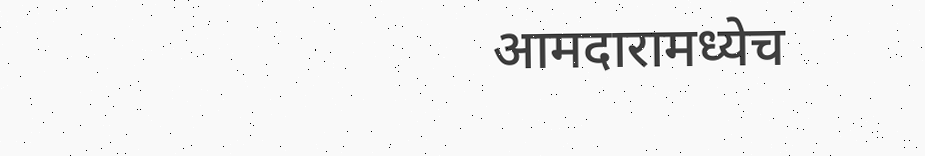आमदारामध्येच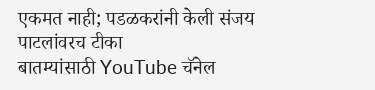एकमत नाही; पडळकरांनी केली संजय पाटलांवरच टीका
बातम्यांसाठी YouTube चॅनेल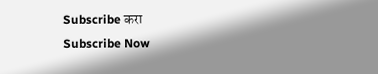Subscribe करा
Subscribe Now